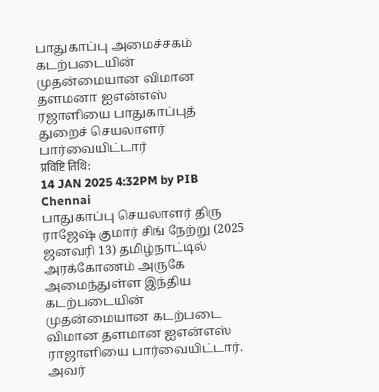பாதுகாப்பு அமைச்சகம்
கடற்படையின் முதன்மையான விமான தளமனா ஐஎன்எஸ் ரஜாளியை பாதுகாப்புத் துறைச் செயலாளர் பார்வையிட்டார்
प्रविष्टि तिथि:
14 JAN 2025 4:32PM by PIB Chennai
பாதுகாப்பு செயலாளர் திரு ராஜேஷ் குமார் சிங் நேற்று (2025 ஜனவரி 13) தமிழ்நாட்டில் அரக்கோணம் அருகே அமைந்துள்ள இந்திய கடற்படையின் முதன்மையான கடற்படை விமான தளமான ஐஎன்எஸ் ராஜாளியை பார்வையிட்டார். அவர்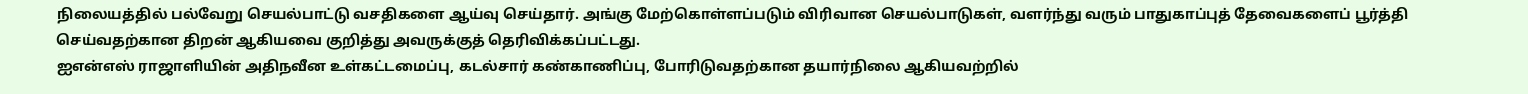நிலையத்தில் பல்வேறு செயல்பாட்டு வசதிகளை ஆய்வு செய்தார். அங்கு மேற்கொள்ளப்படும் விரிவான செயல்பாடுகள், வளர்ந்து வரும் பாதுகாப்புத் தேவைகளைப் பூர்த்தி செய்வதற்கான திறன் ஆகியவை குறித்து அவருக்குத் தெரிவிக்கப்பட்டது.
ஐஎன்எஸ் ராஜாளியின் அதிநவீன உள்கட்டமைப்பு, கடல்சார் கண்காணிப்பு, போரிடுவதற்கான தயார்நிலை ஆகியவற்றில்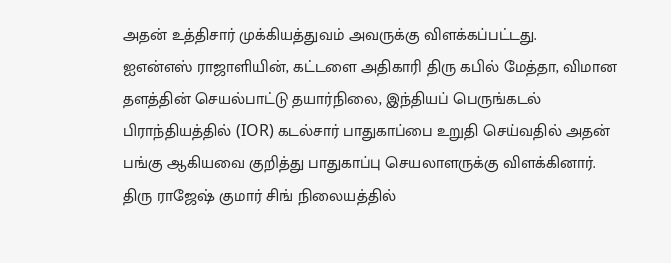அதன் உத்திசார் முக்கியத்துவம் அவருக்கு விளக்கப்பட்டது.
ஐஎன்எஸ் ராஜாளியின், கட்டளை அதிகாரி திரு கபில் மேத்தா, விமான தளத்தின் செயல்பாட்டு தயார்நிலை, இந்தியப் பெருங்கடல் பிராந்தியத்தில் (IOR) கடல்சார் பாதுகாப்பை உறுதி செய்வதில் அதன் பங்கு ஆகியவை குறித்து பாதுகாப்பு செயலாளருக்கு விளக்கினார். திரு ராஜேஷ் குமார் சிங் நிலையத்தில்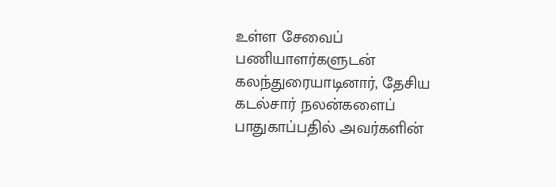உள்ள சேவைப் பணியாளர்களுடன் கலந்துரையாடினார், தேசிய கடல்சார் நலன்களைப் பாதுகாப்பதில் அவர்களின்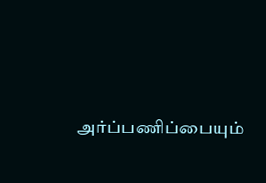அர்ப்பணிப்பையும்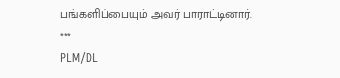பங்களிப்பையும் அவர் பாராட்டினார்.
***
PLM/DL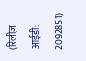(रिलीज़ आईडी: 2092851)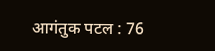आगंतुक पटल : 76